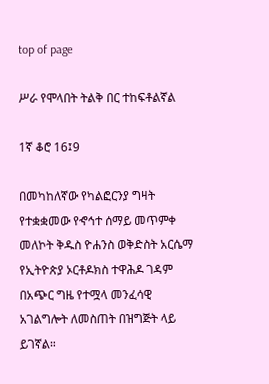top of page

ሥራ የሞላበት ትልቅ በር ተከፍቶልኛል

1ኛ ቆሮ 16፤9

በመካከለኛው የካልፎርንያ ግዛት የተቋቋመው የኆኅተ ሰማይ መጥምቀ መለኮት ቅዱስ ዮሐንስ ወቅድስት አርሴማ የኢትዮጵያ ኦርቶዶክስ ተዋሕዶ ገዳም በአጭር ግዜ የተሟላ መንፈሳዊ አገልግሎት ለመስጠት በዝግጅት ላይ ይገኛል።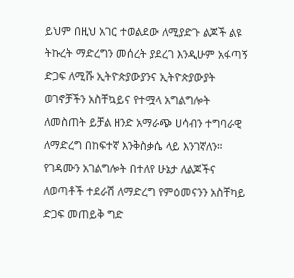ይህም በዚህ አገር ተወልደው ለሚያድጉ ልጆች ልዩ ትኩረት ማድረግን መሰረት ያደረገ እንዲሁም አፋጣኝ ድጋፍ ለሚሹ ኢትዮጵያውያንና ኢትዮጵያውያት ወገኖቻችን አስቸኳይና የተሟላ አግልግሎት ለመስጠት ይቻል ዘንድ አማራጭ ሀሳብን ተግባራዊ ለማድረግ በከፍተኛ እንቅስቃሴ ላይ እንገኛለን። የገዳሙን አገልግሎት በተለየ ሁኔታ ለልጆችና ለወጣቶች ተደራሽ ለማድረግ የምዕመናንን አስቸካይ ድጋፍ መጠይቅ ግድ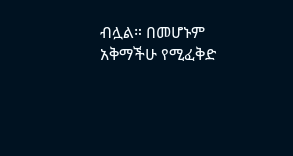ብሏል። በመሆኑም አቅማችሁ የሚፈቅድ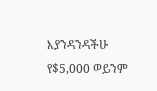እያንዳንዳችሁ የ$5,000 ወይንም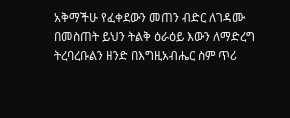አቅማችሁ የፈቀደውን መጠን ብድር ለገዳሙ በመስጠት ይህን ትልቅ ዕራዕይ እውን ለማድረግ ትረባረቡልን ዘንድ በእግዚአብሔር ስም ጥሪ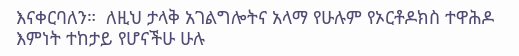እናቀርባለን።  ለዚህ ታላቅ አገልግሎትና አላማ የሁሉም የኦርቶዶክስ ተዋሕዶ እምነት ተከታይ የሆናችሁ ሁሉ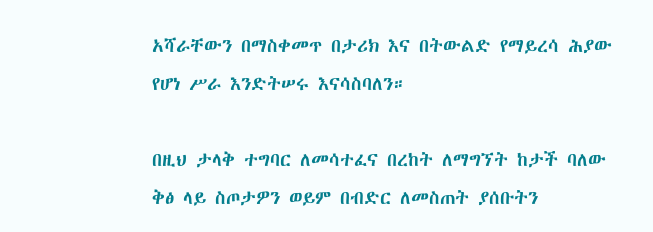አሻራቸውን በማስቀመጥ በታሪክ እና በትውልድ የማይረሳ ሕያው የሆነ ሥራ እንድትሠሩ እናሳስባለን።

በዚህ ታላቅ ተግባር ለመሳተፈና በረከት ለማግኘት ከታች ባለው ቅፅ ላይ ስጦታዎን ወይም በብድር ለመስጠት ያሰቡትን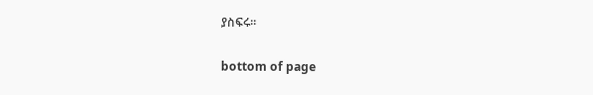ያስፍሩ።

bottom of page